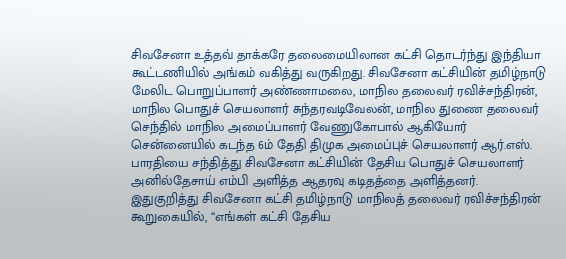சிவசேனா உத்தவ் தாக்கரே தலைமையிலான கட்சி தொடர்ந்து இந்தியா கூட்டணியில் அங்கம் வகித்து வருகிறது. சிவசேனா கட்சியின் தமிழ்நாடு மேலிட பொறுப்பாளர் அண்ணாமலை, மாநில தலைவர் ரவிச்சந்திரன், மாநில பொதுச் செயலாளர் சுந்தரவடிவேலன், மாநில துணை தலைவர் செந்தில் மாநில அமைப்பாளர் வேணுகோபால் ஆகியோர் சென்னையில் கடந்த 6ம் தேதி திமுக அமைப்புச் செயலாளர் ஆர்.எஸ். பாரதியை சந்தித்து சிவசேனா கட்சியின் தேசிய பொதுச் செயலாளர் அனில்தேசாய் எம்பி அளித்த ஆதரவு கடிதத்தை அளித்தனர்.
இதுகுறித்து சிவசேனா கட்சி தமிழ்நாடு மாநிலத் தலைவர் ரவிச்சந்திரன் கூறுகையில், ‘‘எங்கள் கட்சி தேசிய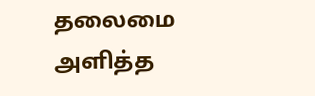தலைமை அளித்த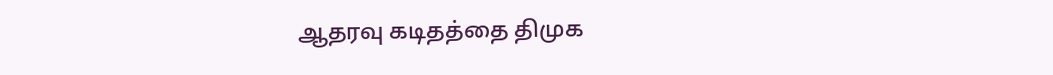ஆதரவு கடிதத்தை திமுக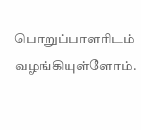பொறுப்பாளரிடம் வழங்கியுள்ளோம்.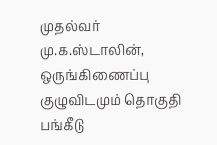முதல்வர் மு.க.ஸ்டாலின், ஒருங்கிணைப்பு குழுவிடமும் தொகுதி பங்கீடு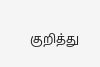குறித்து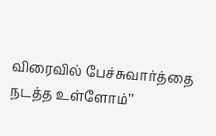விரைவில் பேச்சுவார்த்தை நடத்த உள்ளோம்’’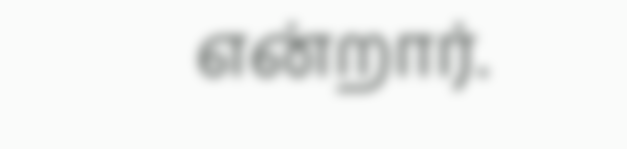என்றார்.